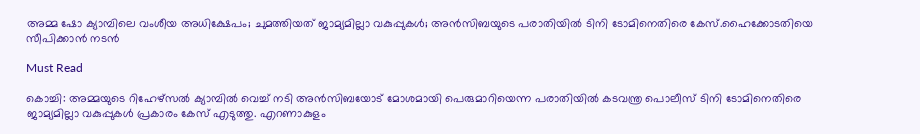അമ്മ ഷോ ക്യാമ്പിലെ വംശീയ അധിക്ഷേപം; ചുമത്തിയത് ജാമ്യമില്ലാ വകുപ്പുകള്‍; അന്‍സിബയുടെ പരാതിയില്‍ ടിനി ടോമിനെതിരെ കേസ്.ഹൈക്കോടതിയെ സീപിക്കാന്‍ നടന്‍

Must Read

കൊച്ചി: അമ്മയുടെ റിഹേഴ്‌സല്‍ ക്യാമ്പില്‍ വെച്ച് നടി അന്‍സിബയോട് മോശമായി പെരുമാറിയെന്ന പരാതിയില്‍ കടവന്ത്ര പൊലീസ് ടിനി ടോമിനെതിരെ ജാമ്യമില്ലാ വകുപ്പുകള്‍ പ്രകാരം കേസ് എടുത്തു. എറണാകുളം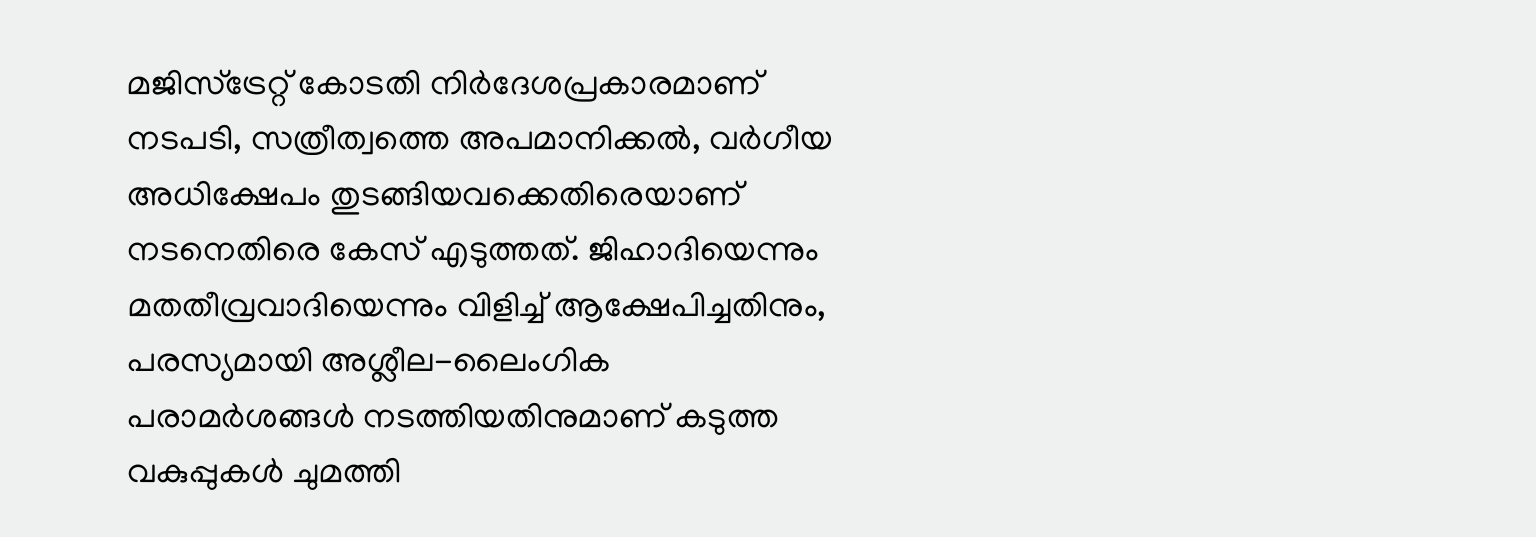മജിസ്‌ട്രേറ്റ് കോടതി നിര്‍ദേശപ്രകാരമാണ് നടപടി, സത്രീത്വത്തെ അപമാനിക്കല്‍, വര്‍ഗീയ അധിക്ഷേപം തുടങ്ങിയവക്കെതിരെയാണ് നടനെതിരെ കേസ് എടുത്തത്. ജിഹാദിയെന്നും മതതീവ്രവാദിയെന്നും വിളിച്ച് ആക്ഷേപിച്ചതിനും, പരസ്യമായി അശ്ലീല-ലൈംഗിക പരാമര്‍ശങ്ങള്‍ നടത്തിയതിനുമാണ് കടുത്ത വകുപ്പുകള്‍ ചുമത്തി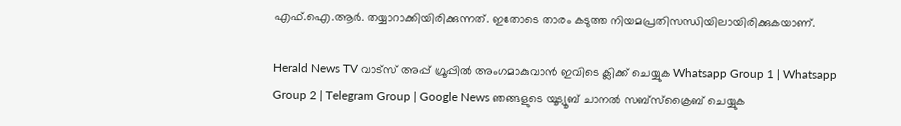എഫ്.ഐ.ആര്‍. തയ്യാറാക്കിയിരിക്കുന്നത്. ഇതോടെ താരം കടുത്ത നിയമപ്രതിസന്ധിയിലായിരിക്കുകയാണ്.

Herald News TV വാട്സ് അപ്പ് ഗ്രൂപ്പിൽ അംഗമാകുവാൻ ഇവിടെ ക്ലിക്ക് ചെയ്യുക Whatsapp Group 1 | Whatsapp Group 2 | Telegram Group | Google News ഞങ്ങളുടെ യൂട്യൂബ് ചാനൽ സബ്സ്ക്രൈബ് ചെയ്യുക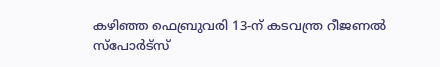കഴിഞ്ഞ ഫെബ്രുവരി 13-ന് കടവന്ത്ര റീജണല്‍ സ്‌പോര്‍ട്‌സ്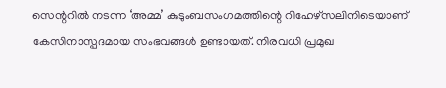സെന്ററില്‍ നടന്ന ‘അമ്മ’ കുടുംബസംഗമത്തിന്റെ റിഹേഴ്‌സലിനിടെയാണ് കേസിനാസ്പദമായ സംഭവങ്ങള്‍ ഉണ്ടായത്. നിരവധി പ്രമുഖ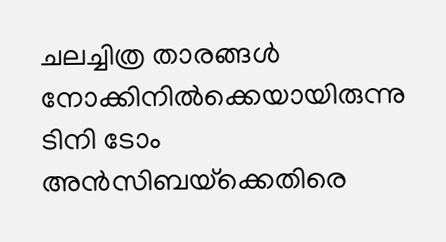ചലച്ചിത്ര താരങ്ങള്‍ നോക്കിനില്‍ക്കെയായിരുന്നു ടിനി ടോം അന്‍സിബയ്‌ക്കെതിരെ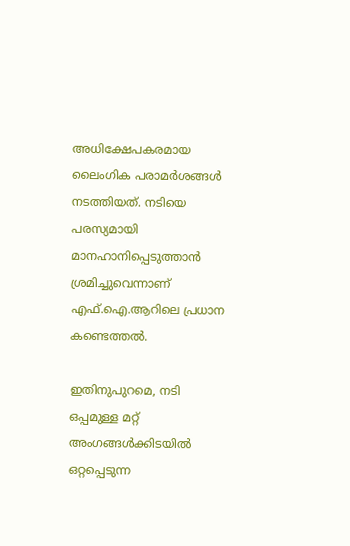അധിക്ഷേപകരമായ ലൈംഗിക പരാമര്‍ശങ്ങള്‍ നടത്തിയത്. നടിയെ പരസ്യമായി മാനഹാനിപ്പെടുത്താന്‍ ശ്രമിച്ചുവെന്നാണ് എഫ്.ഐ.ആറിലെ പ്രധാന കണ്ടെത്തല്‍.

ഇതിനുപുറമെ, നടി ഒപ്പമുള്ള മറ്റ് അംഗങ്ങള്‍ക്കിടയില്‍ ഒറ്റപ്പെടുന്ന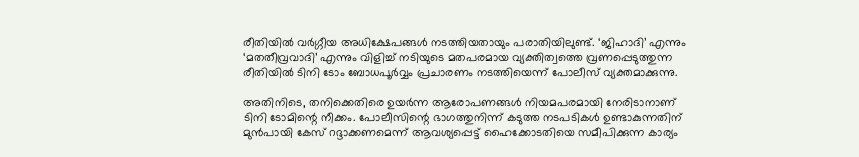രീതിയില്‍ വര്‍ഗ്ഗീയ അധിക്ഷേപങ്ങള്‍ നടത്തിയതായും പരാതിയിലുണ്ട്. ‘ജിഹാദി’ എന്നും ‘മതതീവ്രവാദി’ എന്നും വിളിച്ച് നടിയുടെ മതപരമായ വ്യക്തിത്വത്തെ വ്രണപ്പെടുത്തുന്ന രീതിയില്‍ ടിനി ടോം ബോധപൂര്‍വ്വം പ്രചാരണം നടത്തിയെന്ന് പോലീസ് വ്യക്തമാക്കുന്നു.

അതിനിടെ, തനിക്കെതിരെ ഉയര്‍ന്ന ആരോപണങ്ങള്‍ നിയമപരമായി നേരിടാനാണ് ടിനി ടോമിന്റെ നീക്കം. പോലീസിന്റെ ഭാഗത്തുനിന്ന് കടുത്ത നടപടികള്‍ ഉണ്ടാകുന്നതിന് മുന്‍പായി കേസ് റദ്ദാക്കണമെന്ന് ആവശ്യപ്പെട്ട് ഹൈക്കോടതിയെ സമീപിക്കുന്ന കാര്യം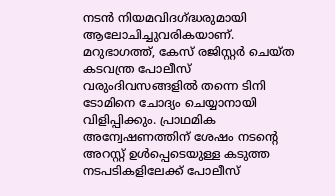നടന്‍ നിയമവിദഗ്ദ്ധരുമായി ആലോചിച്ചുവരികയാണ്. മറുഭാഗത്ത്, കേസ് രജിസ്റ്റര്‍ ചെയ്ത കടവന്ത്ര പോലീസ് വരുംദിവസങ്ങളില്‍ തന്നെ ടിനി ടോമിനെ ചോദ്യം ചെയ്യാനായി വിളിപ്പിക്കും. പ്രാഥമിക അന്വേഷണത്തിന് ശേഷം നടന്റെ അറസ്റ്റ് ഉള്‍പ്പെടെയുള്ള കടുത്ത നടപടികളിലേക്ക് പോലീസ്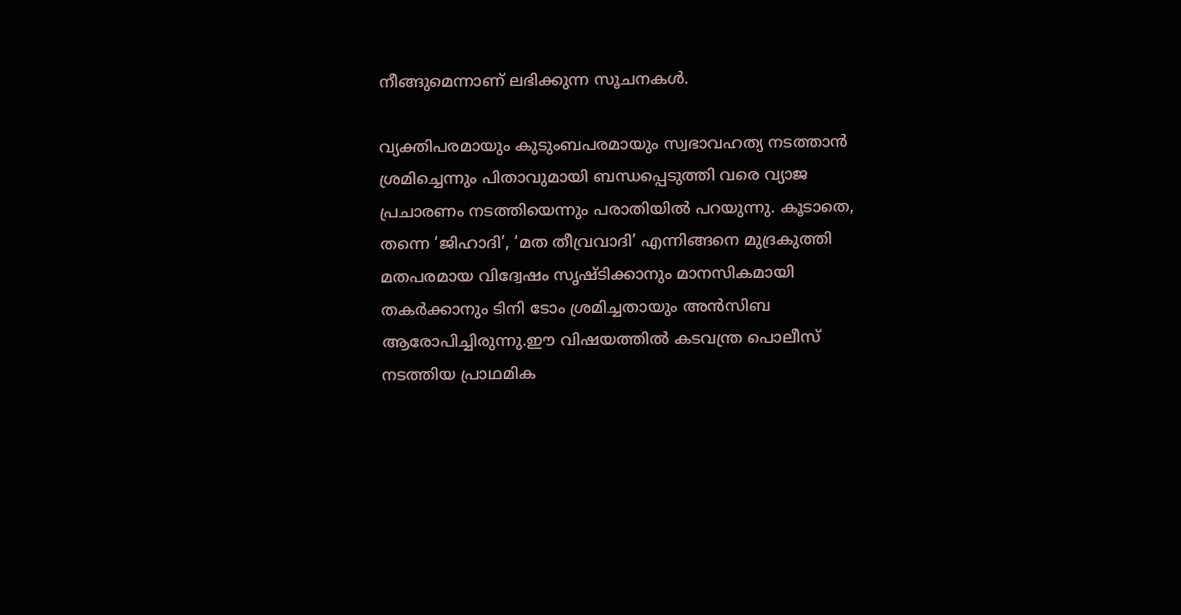നീങ്ങുമെന്നാണ് ലഭിക്കുന്ന സൂചനകള്‍.

വ്യക്തിപരമായും കുടുംബപരമായും സ്വഭാവഹത്യ നടത്താന്‍ ശ്രമിച്ചെന്നും പിതാവുമായി ബന്ധപ്പെടുത്തി വരെ വ്യാജ പ്രചാരണം നടത്തിയെന്നും പരാതിയില്‍ പറയുന്നു. കൂടാതെ, തന്നെ ‘ജിഹാദി’, ‘മത തീവ്രവാദി’ എന്നിങ്ങനെ മുദ്രകുത്തി മതപരമായ വിദ്വേഷം സൃഷ്ടിക്കാനും മാനസികമായി തകര്‍ക്കാനും ടിനി ടോം ശ്രമിച്ചതായും അന്‍സിബ ആരോപിച്ചിരുന്നു.ഈ വിഷയത്തില്‍ കടവന്ത്ര പൊലീസ് നടത്തിയ പ്രാഥമിക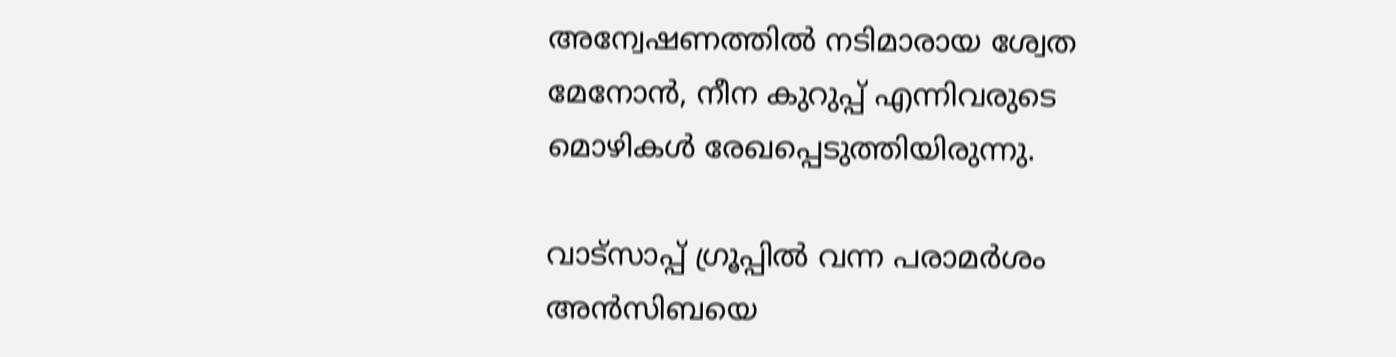അന്വേഷണത്തില്‍ നടിമാരായ ശ്വേത മേനോന്‍, നീന കുറുപ്പ് എന്നിവരുടെ മൊഴികള്‍ രേഖപ്പെടുത്തിയിരുന്നു.

വാട്‌സാപ്പ് ഗ്രൂപ്പില്‍ വന്ന പരാമര്‍ശം അന്‍സിബയെ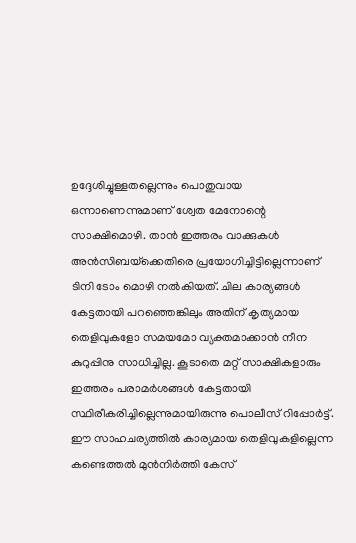ഉദ്ദേശിച്ചുള്ളതല്ലെന്നും പൊതുവായ ഒന്നാണെന്നുമാണ് ശ്വേത മേനോന്റെ സാക്ഷിമൊഴി. താന്‍ ഇത്തരം വാക്കുകള്‍ അന്‍സിബയ്‌ക്കെതിരെ പ്രയോഗിച്ചിട്ടില്ലെന്നാണ് ടിനി ടോം മൊഴി നല്‍കിയത്. ചില കാര്യങ്ങള്‍ കേട്ടതായി പറഞ്ഞെങ്കിലും അതിന് കൃത്യമായ തെളിവുകളോ സമയമോ വ്യക്തമാക്കാന്‍ നീന കുറുപ്പിനു സാധിച്ചില്ല. കൂടാതെ മറ്റ് സാക്ഷികളാരും ഇത്തരം പരാമര്‍ശങ്ങള്‍ കേട്ടതായി സ്ഥിരീകരിച്ചില്ലെന്നുമായിരുന്നു പൊലീസ് റിപ്പോര്‍ട്ട്. ഈ സാഹചര്യത്തില്‍ കാര്യമായ തെളിവുകളില്ലെന്ന കണ്ടെത്തല്‍ മുന്‍നിര്‍ത്തി കേസ്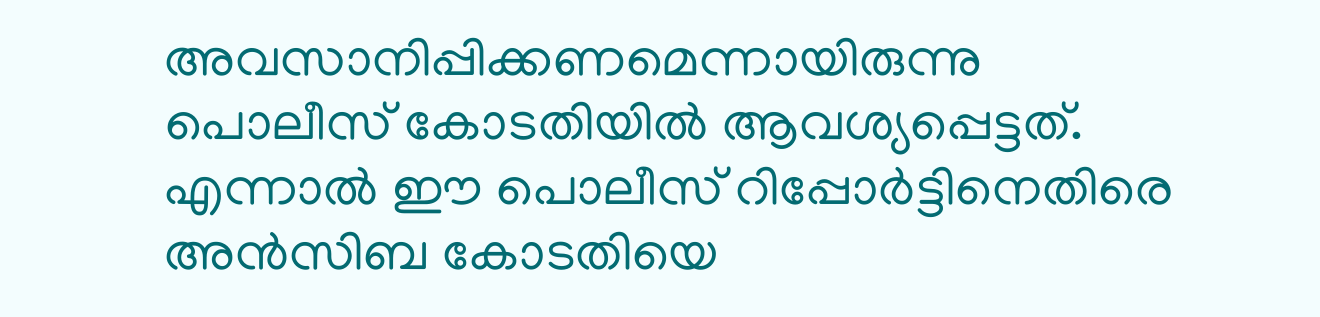അവസാനിപ്പിക്കണമെന്നായിരുന്നു പൊലീസ് കോടതിയില്‍ ആവശ്യപ്പെട്ടത്. എന്നാല്‍ ഈ പൊലീസ് റിപ്പോര്‍ട്ടിനെതിരെ അന്‍സിബ കോടതിയെ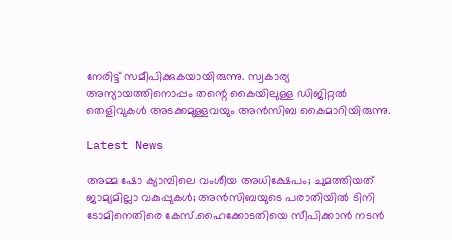നേരിട്ട് സമീപിക്കുകയായിരുന്നു. സ്വകാര്യ അന്യായത്തിനൊപ്പം തന്റെ കൈയിലുള്ള ഡിജിറ്റല്‍ തെളിവുകള്‍ അടക്കമുള്ളവയും അന്‍സിബ കൈമാറിയിരുന്നു.

Latest News

അമ്മ ഷോ ക്യാമ്പിലെ വംശീയ അധിക്ഷേപം; ചുമത്തിയത് ജാമ്യമില്ലാ വകുപ്പുകള്‍; അന്‍സിബയുടെ പരാതിയില്‍ ടിനി ടോമിനെതിരെ കേസ്.ഹൈക്കോടതിയെ സീപിക്കാന്‍ നടന്‍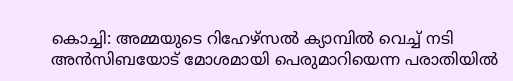കൊച്ചി: അമ്മയുടെ റിഹേഴ്‌സല്‍ ക്യാമ്പില്‍ വെച്ച് നടി അന്‍സിബയോട് മോശമായി പെരുമാറിയെന്ന പരാതിയില്‍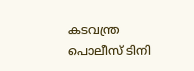കടവന്ത്ര പൊലീസ് ടിനി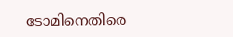ടോമിനെതിരെ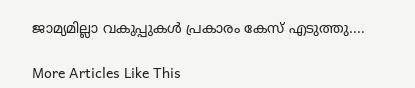ജാമ്യമില്ലാ വകുപ്പുകള്‍ പ്രകാരം കേസ് എടുത്തു....

More Articles Like This